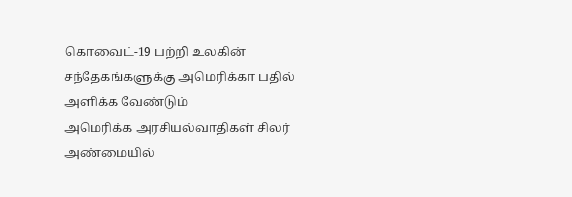கொவைட்-19 பற்றி உலகின் சந்தேகங்களுக்கு அமெரிக்கா பதில் அளிக்க வேண்டும்
அமெரிக்க அரசியல்வாதிகள் சிலர் அண்மையில்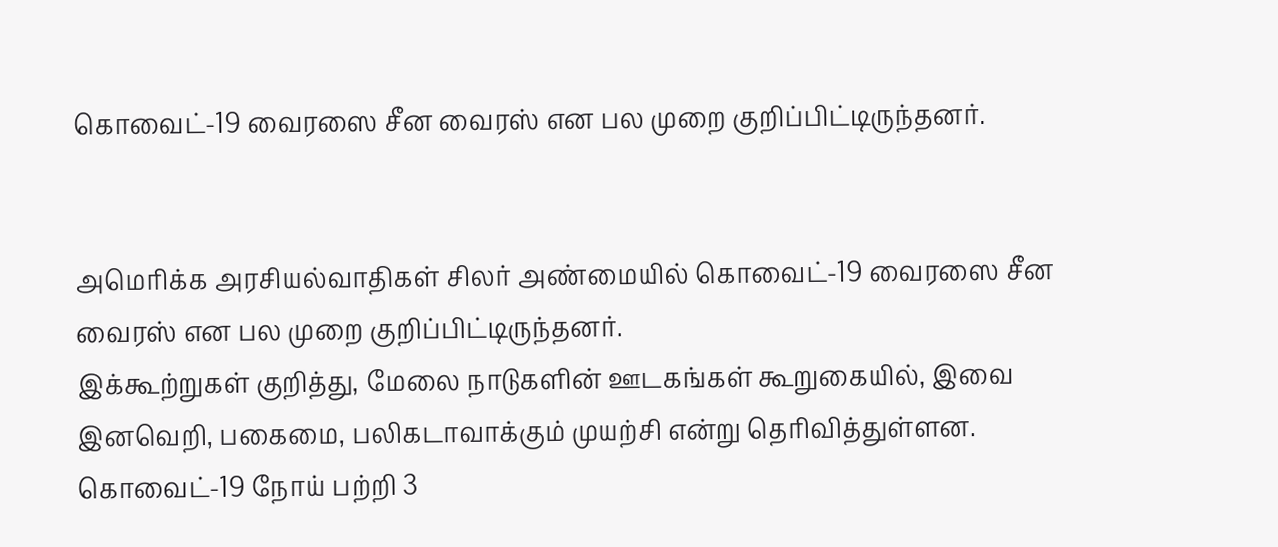கொவைட்-19 வைரஸை சீன வைரஸ் என பல முறை குறிப்பிட்டிருந்தனர்.


அமெரிக்க அரசியல்வாதிகள் சிலர் அண்மையில் கொவைட்-19 வைரஸை சீன வைரஸ் என பல முறை குறிப்பிட்டிருந்தனர்.
இக்கூற்றுகள் குறித்து, மேலை நாடுகளின் ஊடகங்கள் கூறுகையில், இவை இனவெறி, பகைமை, பலிகடாவாக்கும் முயற்சி என்று தெரிவித்துள்ளன.
கொவைட்-19 நோய் பற்றி 3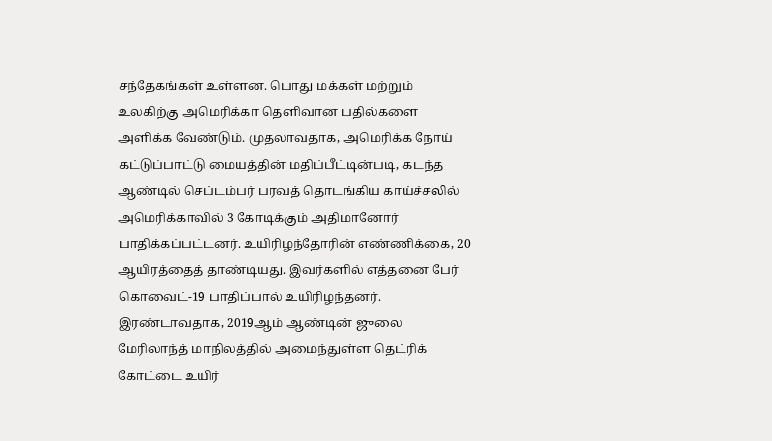சந்தேகங்கள் உள்ளன. பொது மக்கள் மற்றும் உலகிற்கு அமெரிக்கா தெளிவான பதில்களை அளிக்க வேண்டும். முதலாவதாக, அமெரிக்க நோய் கட்டுப்பாட்டு மையத்தின் மதிப்பீட்டின்படி, கடந்த ஆண்டில் செப்டம்பர் பரவத் தொடங்கிய காய்ச்சலில் அமெரிக்காவில் 3 கோடிக்கும் அதிமானோர் பாதிக்கப்பட்டனர். உயிரிழந்தோரின் எண்ணிக்கை, 20 ஆயிரத்தைத் தாண்டியது. இவர்களில் எத்தனை பேர் கொவைட்-19 பாதிப்பால் உயிரிழந்தனர்.
இரண்டாவதாக, 2019ஆம் ஆண்டின் ஜுலை மேரிலாந்த் மாநிலத்தில் அமைந்துள்ள தெட்ரிக் கோட்டை உயிர்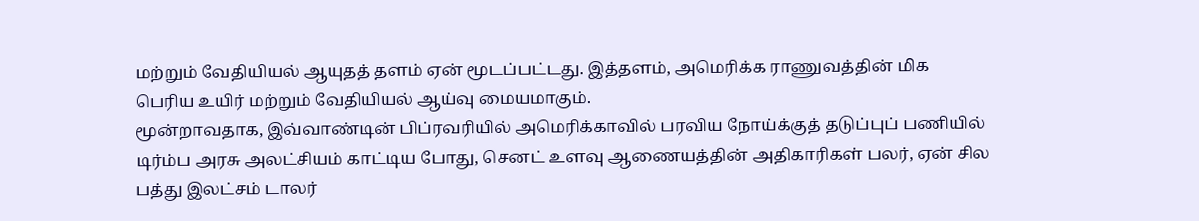மற்றும் வேதியியல் ஆயுதத் தளம் ஏன் மூடப்பட்டது. இத்தளம், அமெரிக்க ராணுவத்தின் மிக பெரிய உயிர் மற்றும் வேதியியல் ஆய்வு மையமாகும்.
மூன்றாவதாக, இவ்வாண்டின் பிப்ரவரியில் அமெரிக்காவில் பரவிய நோய்க்குத் தடுப்புப் பணியில் டிர்ம்ப அரசு அலட்சியம் காட்டிய போது, செனட் உளவு ஆணையத்தின் அதிகாரிகள் பலர், ஏன் சில பத்து இலட்சம் டாலர்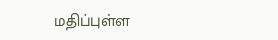மதிப்புள்ள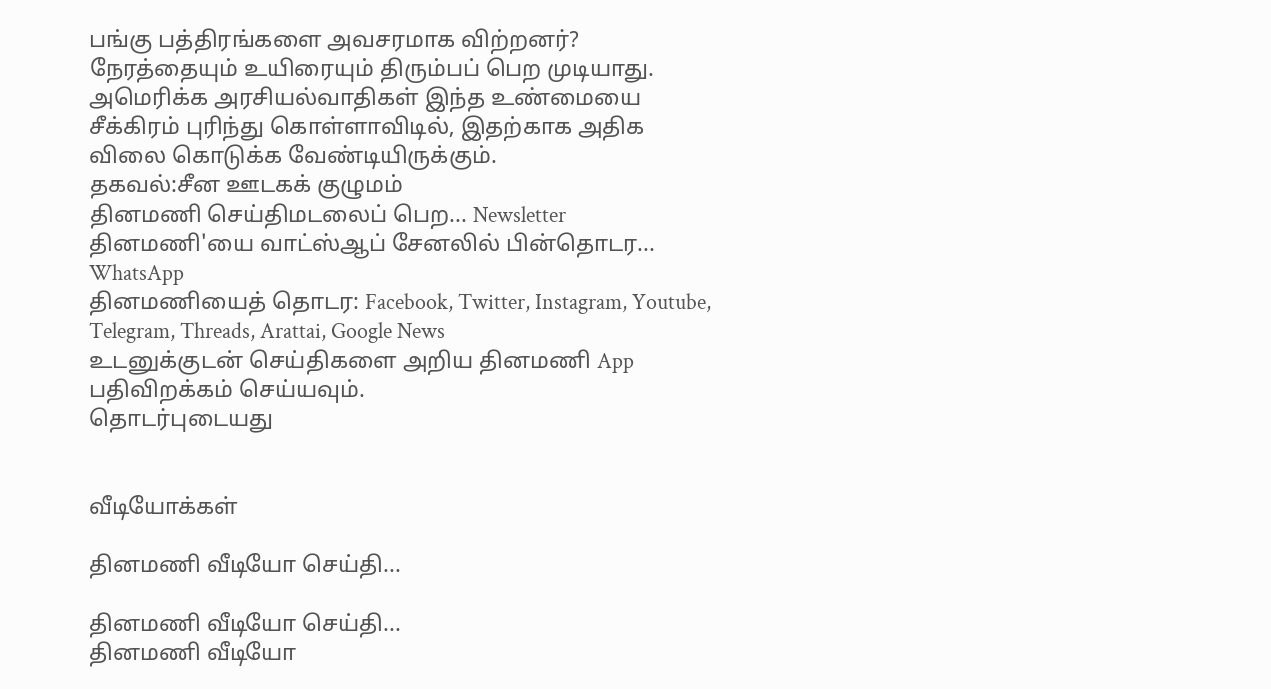பங்கு பத்திரங்களை அவசரமாக விற்றனர்?
நேரத்தையும் உயிரையும் திரும்பப் பெற முடியாது. அமெரிக்க அரசியல்வாதிகள் இந்த உண்மையை சீக்கிரம் புரிந்து கொள்ளாவிடில், இதற்காக அதிக விலை கொடுக்க வேண்டியிருக்கும்.
தகவல்:சீன ஊடகக் குழுமம்
தினமணி செய்திமடலைப் பெற... Newsletter
தினமணி'யை வாட்ஸ்ஆப் சேனலில் பின்தொடர... WhatsApp
தினமணியைத் தொடர: Facebook, Twitter, Instagram, Youtube, Telegram, Threads, Arattai, Google News
உடனுக்குடன் செய்திகளை அறிய தினமணி App பதிவிறக்கம் செய்யவும்.
தொடர்புடையது


வீடியோக்கள்

தினமணி வீடியோ செய்தி...

தினமணி வீடியோ செய்தி...
தினமணி வீடியோ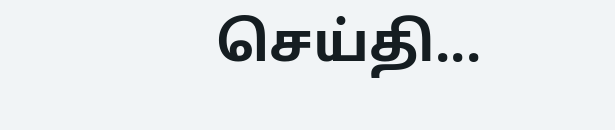செய்தி...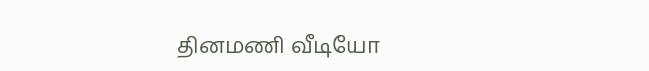தினமணி வீடியோ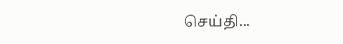செய்தி...